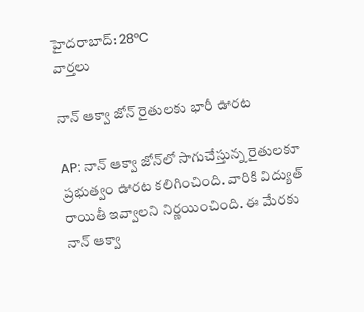హైదరాబాద్: 28°C
వార్తలు

నాన్ ఆక్వా జోన్ రైతులకు భారీ ఊరట

AP: నాన్ ఆక్వా జోన్‌లో సాగుచేస్తున్న రైతులకూ ప్రభుత్వం ఊరట కలిగించింది. వారికి విద్యుత్ రాయితీ ఇవ్వాలని నిర్ణయించింది. ఈ మేరకు నాన్ ఆక్వా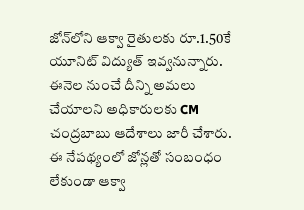జోన్‌లోని ఆక్వా రైతులకు రూ.1.50కే యూనిట్ విద్యుత్ ఇవ్వనున్నారు. ఈనెల నుంచే దీన్ని అమలు చేయాలని అధికారులకు CM చంద్రబాబు ఆదేశాలు జారీ చేశారు. ఈ నేపథ్యంలో జోన్లతో సంబంధం లేకుండా ఆక్వా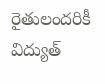రైతులందరికీ విద్యుత్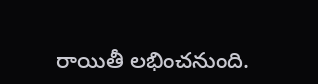రాయితీ లభించనుంది.